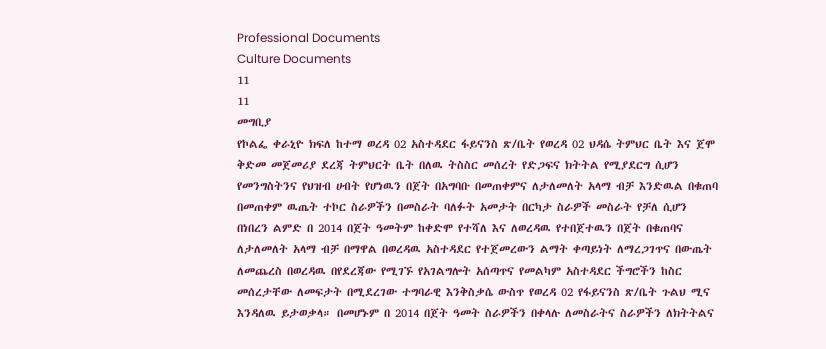Professional Documents
Culture Documents
11
11
መግቢያ
የኮልፌ ቀራኒዮ ክፍለ ከተማ ወረዳ 02 አስተዳደር ፋይናንስ ጽ/ቤት የወረዳ 02 ህዳሴ ትምህር ቤት እና ጀሞ
ቅድመ መጀመሪያ ደረጃ ትምህርት ቤት በለዉ ትስስር መሰረት የድጋፍና ክትትል የሚያደርግ ሲሆን
የመንግስትንና የህዝብ ሀብት የሆነዉን በጀት በአግባቡ በመጠቀምና ለታለመለት አላማ ብቻ እንድዉል በቁጠባ
በመጠቀም ዉጤት ተኮር ስራዎችን በመስራት ባለፉት አመታት በርካታ ስራዎች መስራት የቻለ ሲሆን
በነበረን ልምድ በ 2014 በጀት ዓመትም ከቀድሞ የተሻለ እና ለወረዳዉ የተበጀተዉን በጀት በቁጠባና
ለታለመለት አላማ ብቻ በማዋል በወረዳዉ አስተዳደር የተጀመረውን ልማት ቀጣይነት ለማረጋገጥና በውጤት
ለመጨረስ በወረዳዉ በየደረጃው የሚገኙ የአገልግሎት አሰጣጥና የመልካም አስተዳደር ችግሮችን ከስር
መሰረታቸው ለመፍታት በሚደረገው ተግባራዊ እንቅስቃሴ ውስጥ የወረዳ 02 የፋይናንስ ጽ/ቤት ጉልህ ሚና
እንዳለዉ ይታወቃላ። በመሆኑም በ 2014 በጀት ዓመት ስራዎችን በቀላሉ ለመስራትና ስራዎችን ለክትትልና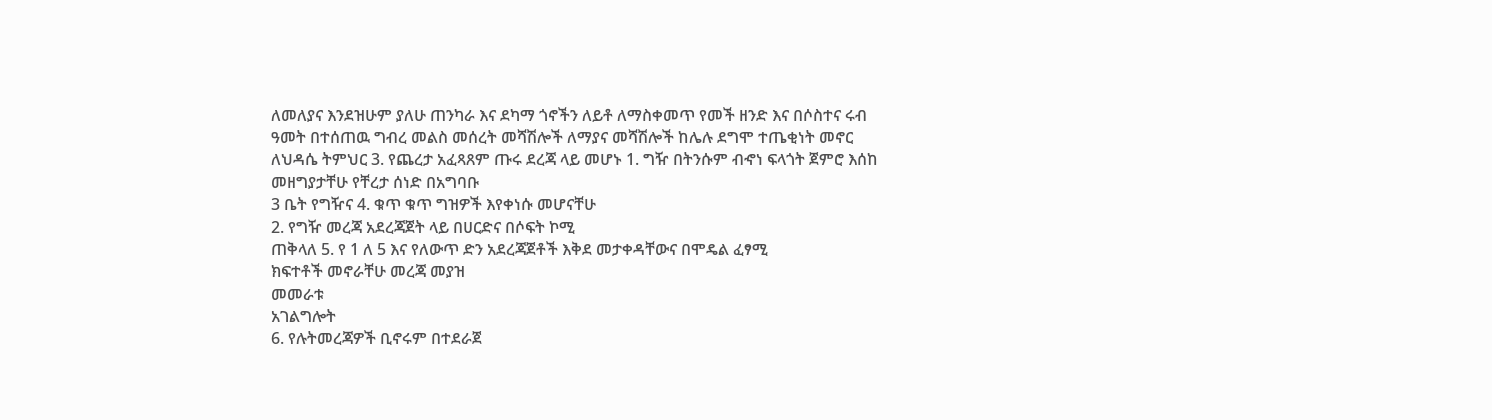ለመለያና እንደዝሁም ያለሁ ጠንካራ እና ደካማ ጎኖችን ለይቶ ለማስቀመጥ የመች ዘንድ እና በሶስተና ሩብ
ዓመት በተሰጠዉ ግብረ መልስ መሰረት መሻሽሎች ለማያና መሻሽሎች ከሌሉ ደግሞ ተጤቂነት መኖር
ለህዳሴ ትምህር 3. የጨረታ አፈጻጸም ጡሩ ደረጃ ላይ መሆኑ 1. ግዥ በትንሱም ብኆነ ፍላጎት ጀምሮ እሰከ
መዘግያታቸሁ የቸረታ ሰነድ በአግባቡ
3 ቤት የግዥና 4. ቁጥ ቁጥ ግዝዎች እየቀነሱ መሆናቸሁ
2. የግዥ መረጃ አደረጃጀት ላይ በሀርድና በሶፍት ኮሚ
ጠቅላለ 5. የ 1 ለ 5 እና የለውጥ ድን አደረጃጀቶች እቅደ መታቀዳቸውና በሞዴል ፈፃሚ
ክፍተቶች መኖራቸሁ መረጃ መያዝ
መመራቱ
አገልግሎት
6. የሉትመረጃዎች ቢኖሩም በተደራጀ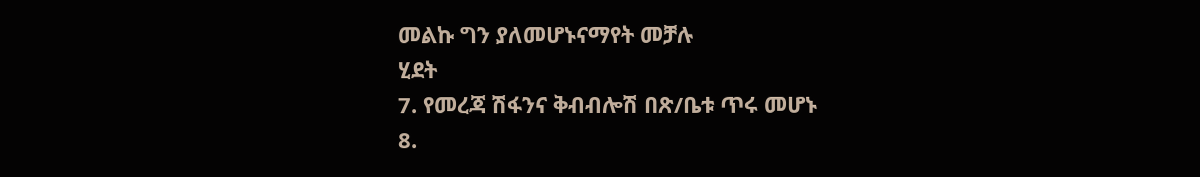መልኩ ግን ያለመሆኑናማየት መቻሉ
ሂደት
7. የመረጃ ሽፋንና ቅብብሎሽ በጽ/ቤቱ ጥሩ መሆኑ
8.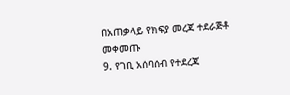በአጠቃላይ የክፍያ መረጃ ተደራጅቶ መቀመጡ
9. የገቢ አሰባሰብ የተደረጃ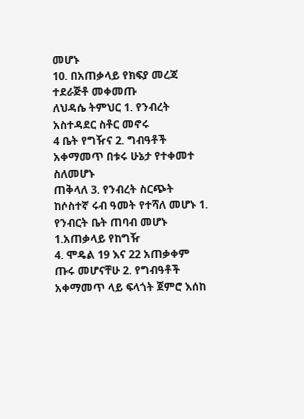መሆኑ
10. በአጠቃላይ የክፍያ መረጃ ተደራጅቶ መቀመጡ
ለህዳሴ ትምህር 1. የንብረት አስተዳደር ስቶር መኖሩ
4 ቤት የግዥና 2. ግብዓቶች አቀማመጥ በቱሩ ሁኔታ የተቀመተ ስለመሆኑ
ጠቅላለ 3. የንብረት ስርጭት ከሶስተኛ ሩብ ዓመት የተሻለ መሆኑ 1. የንብርት ቤት ጠባብ መሆኑ 1.አጠቃላይ የከግዥ
4. ሞዴል 19 እና 22 አጠቃቀም ጡሩ መሆናቸሁ 2. የግብዓቶች አቀማመጥ ላይ ፍላጎት ጀምሮ እሰከ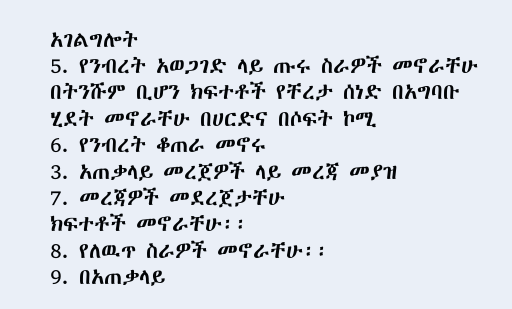አገልግሎት
5. የንብረት አወጋገድ ላይ ጡሩ ስራዎች መኖራቸሁ በትንሹም ቢሆን ክፍተቶች የቸረታ ሰነድ በአግባቡ
ሂደት መኖራቸሁ በሀርድና በሶፍት ኮሚ
6. የንብረት ቆጠራ መኖሩ
3. አጠቃላይ መረጀዎች ላይ መረጃ መያዝ
7. መረጃዎች መደረጀታቸሁ
ክፍተቶች መኖራቸሁ፡፡
8. የለዉጥ ስራዎች መኖራቸሁ፡፡
9. በአጠቃላይ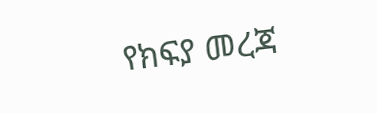የክፍያ መረጃ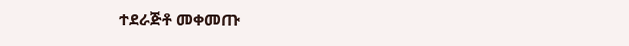ተደራጅቶ መቀመጡ